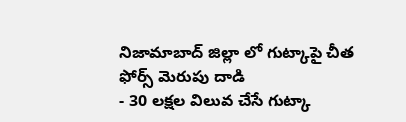నిజామాబాద్ జిల్లా లో గుట్కాపై చీత ఫోర్స్ మెరుపు దాడి
- 30 లక్షల విలువ చేసే గుట్కా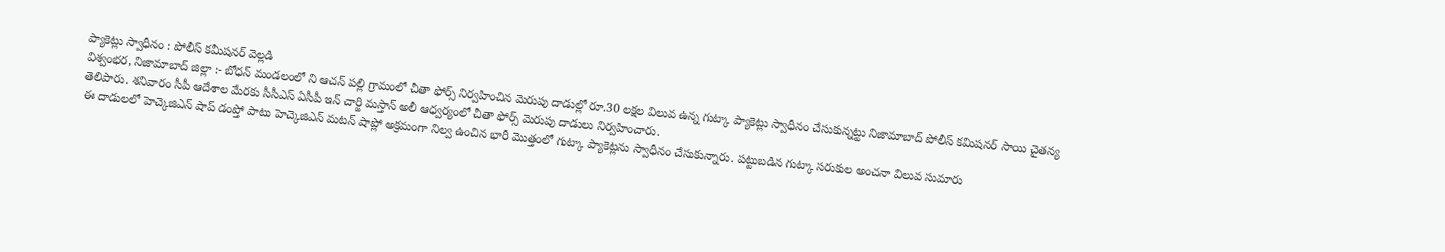ప్యాకెట్లు స్వాధీనం : పోలీస్ కమీషనర్ వెల్లడి
విశ్వంభర, నిజామాబాద్ జిల్లా :- బోధన్ మండలంలో ని ఆచన్ పల్లి గ్రామంలో చీతా ఫోర్స్ నిర్వహించిన మెరుపు దాడుల్లో రూ.30 లక్షల విలువ ఉన్న గుట్కా ప్యాకెట్లు స్వాధీనం చేసుకున్నట్టు నిజామాబాద్ పోలీస్ కమిషనర్ సాయి చైతన్య తెలిపారు. శనివారం సీపీ ఆదేశాల మేరకు సీసీఎస్ ఏసీపీ ఇన్ చార్జి మస్తాన్ అలీ ఆధ్వర్యంలో చీతా ఫోర్స్ మెరుపు దాడులు నిర్వహించారు.
ఈ దాడులలో హెచ్కెజిఎన్ షాప్ డంప్తో పాటు హెచ్కెజిఎన్ మటన్ షాప్లో అక్రమంగా నిల్వ ఉంచిన భారీ మొత్తంలో గుట్కా ప్యాకెట్లను స్వాధీనం చేసుకున్నారు. పట్టుబడిన గుట్కా సరుకుల అంచనా విలువ సుమారు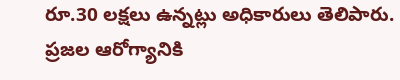రూ.30 లక్షలు ఉన్నట్లు అధికారులు తెలిపారు. ప్రజల ఆరోగ్యానికి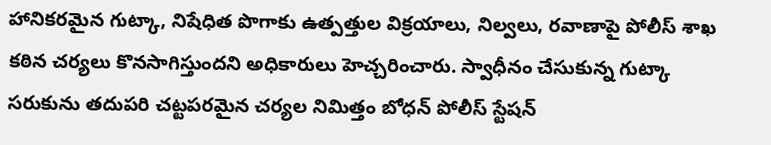హానికరమైన గుట్కా, నిషేధిత పొగాకు ఉత్పత్తుల విక్రయాలు, నిల్వలు, రవాణాపై పోలీస్ శాఖ కఠిన చర్యలు కొనసాగిస్తుందని అధికారులు హెచ్చరించారు. స్వాధీనం చేసుకున్న గుట్కా సరుకును తదుపరి చట్టపరమైన చర్యల నిమిత్తం బోధన్ పోలీస్ స్టేషన్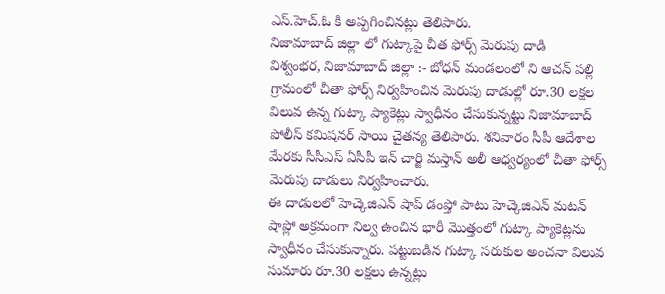ఎస్.హెచ్.ఓ కి అప్పగించినట్లు తెలిపారు.
నిజామాబాద్ జిల్లా లో గుట్కాపై చీత ఫోర్స్ మెరుపు దాడి
విశ్వంభర, నిజామాబాద్ జిల్లా :- బోధన్ మండలంలో ని ఆచన్ పల్లి గ్రామంలో చీతా ఫోర్స్ నిర్వహించిన మెరుపు దాడుల్లో రూ.30 లక్షల విలువ ఉన్న గుట్కా ప్యాకెట్లు స్వాధీనం చేసుకున్నట్టు నిజామాబాద్ పోలీస్ కమిషనర్ సాయి చైతన్య తెలిపారు. శనివారం సీపీ ఆదేశాల మేరకు సీసీఎస్ ఏసీపీ ఇన్ చార్జి మస్తాన్ అలీ ఆధ్వర్యంలో చీతా ఫోర్స్ మెరుపు దాడులు నిర్వహించారు.
ఈ దాడులలో హెచ్కెజిఎన్ షాప్ డంప్తో పాటు హెచ్కెజిఎన్ మటన్ షాప్లో అక్రమంగా నిల్వ ఉంచిన భారీ మొత్తంలో గుట్కా ప్యాకెట్లను స్వాధీనం చేసుకున్నారు. పట్టుబడిన గుట్కా సరుకుల అంచనా విలువ సుమారు రూ.30 లక్షలు ఉన్నట్లు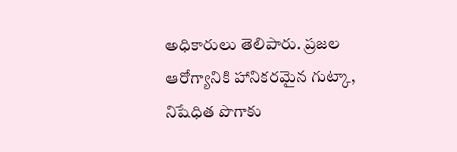అధికారులు తెలిపారు. ప్రజల ఆరోగ్యానికి హానికరమైన గుట్కా, నిషేధిత పొగాకు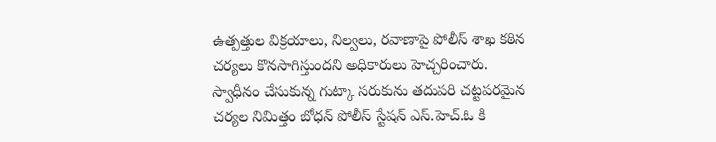ఉత్పత్తుల విక్రయాలు, నిల్వలు, రవాణాపై పోలీస్ శాఖ కఠిన చర్యలు కొనసాగిస్తుందని అధికారులు హెచ్చరించారు. స్వాధీనం చేసుకున్న గుట్కా సరుకును తదుపరి చట్టపరమైన చర్యల నిమిత్తం బోధన్ పోలీస్ స్టేషన్ ఎస్.హెచ్.ఓ కి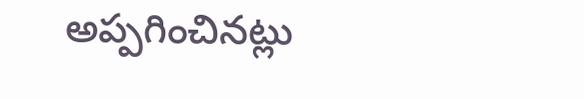అప్పగించినట్లు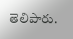తెలిపారు.